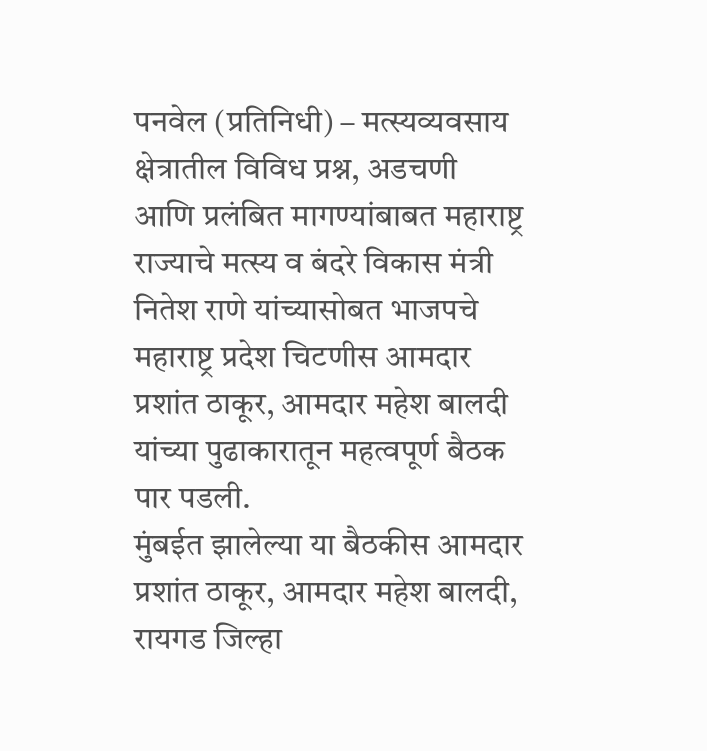पनवेल (प्रतिनिधी) – मत्स्यव्यवसाय क्षेत्रातील विविध प्रश्न, अडचणी आणि प्रलंबित मागण्यांबाबत महाराष्ट्र राज्याचे मत्स्य व बंदरे विकास मंत्री नितेश राणे यांच्यासोबत भाजपचे महाराष्ट्र प्रदेश चिटणीस आमदार प्रशांत ठाकूर, आमदार महेश बालदी यांच्या पुढाकारातून महत्वपूर्ण बैठक पार पडली.
मुंबईत झालेल्या या बैठकीस आमदार प्रशांत ठाकूर, आमदार महेश बालदी, रायगड जिल्हा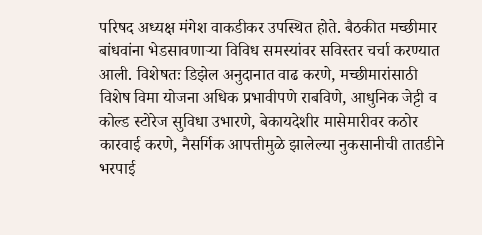परिषद अध्यक्ष मंगेश वाकडीकर उपस्थित होते. बैठकीत मच्छीमार बांधवांना भेडसावणाऱ्या विविध समस्यांवर सविस्तर चर्चा करण्यात आली. विशेषतः डिझेल अनुदानात वाढ करणे, मच्छीमारांसाठी विशेष विमा योजना अधिक प्रभावीपणे राबविणे, आधुनिक जेट्टी व कोल्ड स्टोरेज सुविधा उभारणे, बेकायदेशीर मासेमारीवर कठोर कारवाई करणे, नैसर्गिक आपत्तीमुळे झालेल्या नुकसानीची तातडीने भरपाई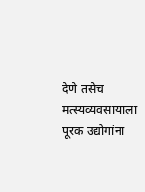देणे तसेच मत्स्यव्यवसायाला पूरक उद्योगांना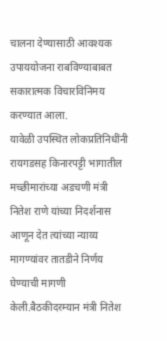चालना देण्यासाठी आवश्यक उपाययोजना राबविण्याबाबत सकारात्मक विचारविनिमय करण्यात आला.
यावेळी उपस्थित लोकप्रतिनिधींनी रायगडसह किनारपट्टी भागातील मच्छीमारांच्या अडचणी मंत्री नितेश राणे यांच्या निदर्शनास आणून देत त्यांच्या न्याय्य मागण्यांवर तातडीने निर्णय घेण्याची मागणी केली.बैठकीदरम्यान मंत्री नितेश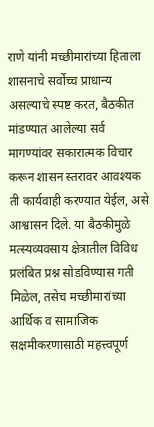राणे यांनी मच्छीमारांच्या हिताला शासनाचे सर्वोच्च प्राधान्य असल्याचे स्पष्ट करत, बैठकीत मांडण्यात आलेल्या सर्व मागण्यांवर सकारात्मक विचार करून शासन स्तरावर आवश्यक ती कार्यवाही करण्यात येईल, असे आश्वासन दिले. या बैठकीमुळे मत्स्यव्यवसाय क्षेत्रातील विविध प्रलंबित प्रश्न सोडविण्यास गती मिळेल, तसेच मच्छीमारांच्या आर्थिक व सामाजिक सक्षमीकरणासाठी महत्त्वपूर्ण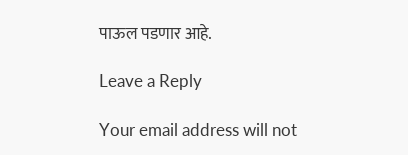पाऊल पडणार आहे.

Leave a Reply

Your email address will not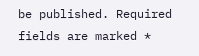be published. Required fields are marked *